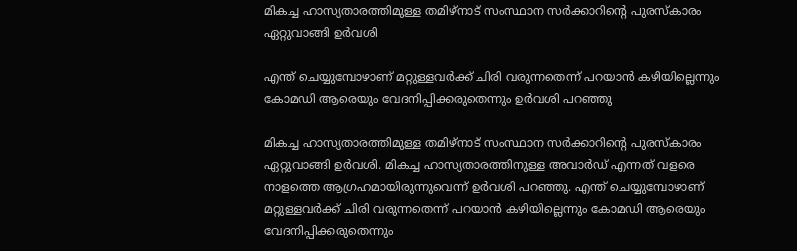മികച്ച ഹാസ്യതാരത്തിമുള്ള തമിഴ്നാട് സംസ്ഥാന സർക്കാറിന്‍റെ പുരസ്കാരം ഏറ്റുവാങ്ങി ഉർവശി

എന്ത് ചെയ്യുമ്പോഴാണ് മറ്റുള്ളവർക്ക് ചിരി വരുന്നതെന്ന് പറയാൻ കഴിയില്ലെന്നും കോമഡി ആരെയും വേദനിപ്പിക്കരുതെന്നും ഉർവശി പറഞ്ഞു

മികച്ച ഹാസ്യതാരത്തിമുള്ള തമിഴ്നാട് സംസ്ഥാന സർക്കാറിന്‍റെ പുരസ്കാരം ഏറ്റുവാങ്ങി ഉർവശി. മികച്ച ഹാസ്യതാരത്തിനുള്ള അവാർഡ് എന്നത് വളരെ നാളത്തെ ആഗ്രഹമായിരുന്നുവെന്ന് ഉർവശി പറഞ്ഞു. എന്ത് ചെയ്യുമ്പോഴാണ് മറ്റുള്ളവർക്ക് ചിരി വരുന്നതെന്ന് പറയാൻ കഴിയില്ലെന്നും കോമഡി ആരെയും വേദനിപ്പിക്കരുതെന്നും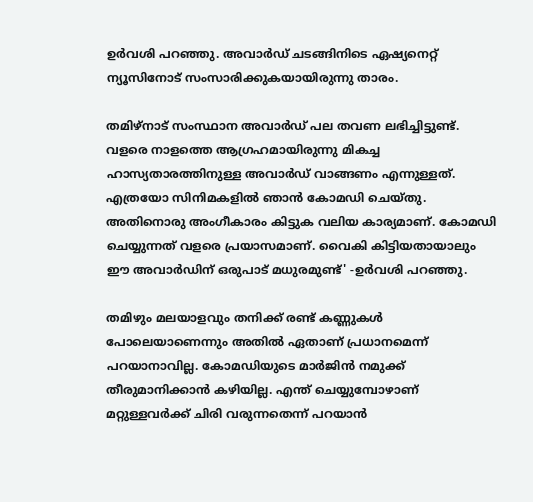ഉർവശി പറഞ്ഞു. അവാർഡ് ചടങ്ങിനിടെ ഏഷ്യനെറ്റ് ന്യൂസിനോട് സംസാരിക്കുകയായിരുന്നു താരം.

തമിഴ്നാട് സംസ്ഥാന അവാർഡ് പല തവണ ലഭിച്ചിട്ടുണ്ട്. വളരെ നാളത്തെ ആഗ്രഹമായിരുന്നു മികച്ച ഹാസ്യതാരത്തിനുള്ള അവാർഡ് വാങ്ങണം എന്നുള്ളത്. എത്രയോ സിനിമകളിൽ ഞാൻ കോമഡി ചെയ്തു. അതിനൊരു അംഗീകാരം കിട്ടുക വലിയ കാര്യമാണ്. കോമഡി ചെയ്യുന്നത് വളരെ പ്രയാസമാണ്. വൈകി കിട്ടിയതായാലും ഈ അവാർഡിന് ഒരുപാട് മധുരമുണ്ട്' -ഉർവശി പറഞ്ഞു.

തമിഴും മലയാളവും തനിക്ക് രണ്ട് കണ്ണുകൾ പോലെയാണെന്നും അതിൽ ഏതാണ് പ്രധാനമെന്ന് പറയാനാവില്ല. കോമഡിയുടെ മാർജിൻ നമുക്ക് തീരുമാനിക്കാൻ കഴിയില്ല. എന്ത് ചെയ്യുമ്പോഴാണ് മറ്റുള്ളവർക്ക് ചിരി വരുന്നതെന്ന് പറയാൻ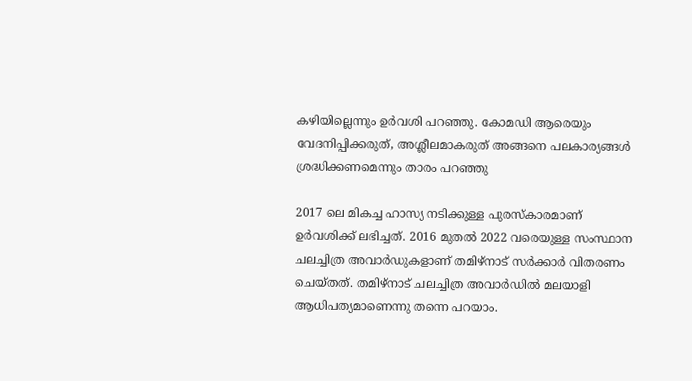കഴിയില്ലെന്നും ഉർവശി പറഞ്ഞു. കോമഡി ആരെയും വേദനിപ്പിക്കരുത്, അശ്ലീലമാകരുത് അങ്ങനെ പലകാര്യങ്ങൾ ശ്രദ്ധിക്കണമെന്നും താരം പറഞ്ഞു

2017 ലെ മികച്ച ഹാസ്യ നടിക്കുള്ള പുരസ്‌കാരമാണ് ഉർവശിക്ക് ലഭിച്ചത്. 2016 മുതൽ 2022 വരെയുള്ള സംസ്ഥാന ചലച്ചിത്ര അവാർഡുകളാണ് തമിഴ്നാട് സർക്കാർ വിതരണം ചെയ്തത്. തമിഴ്നാട് ചലച്ചിത്ര അവാർഡിൽ മലയാളി ആധിപത്യമാണെന്നു തന്നെ പറയാം.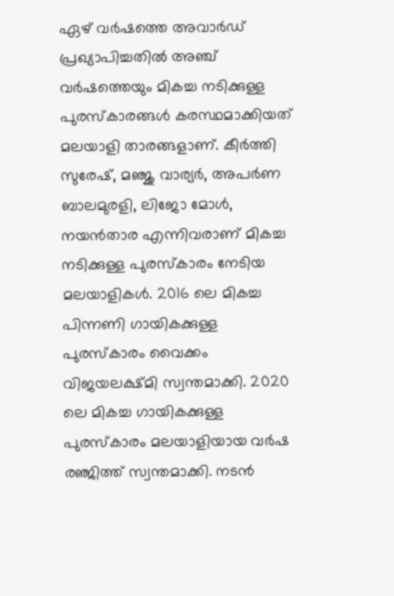ഏഴ് വർഷത്തെ അവാർഡ് പ്രഖ്യാപിച്ചതിൽ അഞ്ച് വർഷത്തെയും മികച്ച നടിക്കുള്ള പുരസ്കാരങ്ങൾ കരസ്ഥമാക്കിയത് മലയാളി താരങ്ങളാണ്. കീർത്തി സുരേഷ്, മഞ്ജു വാര്യർ, അപർണ ബാലമുരളി, ലിജോ മോൾ, നയൻ‌താര എന്നിവരാണ് മികച്ച നടിക്കുള്ള പുരസ്‌കാരം നേടിയ മലയാളികൾ. 2016 ലെ മികച്ച പിന്നണി ഗായികക്കുള്ള പുരസ്‌കാരം വൈക്കം വിജയലക്ഷ്മി സ്വന്തമാക്കി. 2020 ലെ മികച്ച ഗായികക്കുള്ള പുരസ്‌കാരം മലയാളിയായ വർഷ രഞ്ജിത്ത് സ്വന്തമാക്കി. നടൻ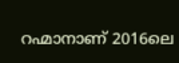റഹ്മാനാണ് 2016ലെ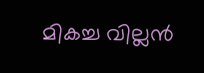മികച്ച വില്ലൻ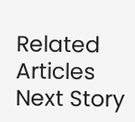Related Articles
Next Story